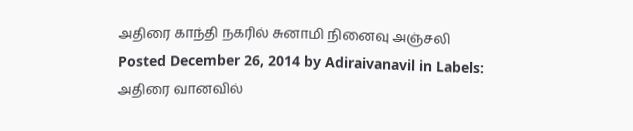அதிரை காந்தி நகரில் சுனாமி நினைவு அஞ்சலி
Posted December 26, 2014 by Adiraivanavil in Labels: அதிரை வானவில்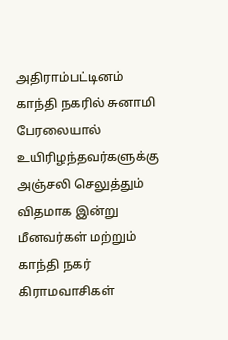அதிராம்பட்டினம் காந்தி நகரில் சுனாமி பேரலையால் உயிரிழந்தவர்களுக்கு அஞ்சலி செலுத்தும் விதமாக இன்று மீனவர்கள் மற்றும் காந்தி நகர் கிராமவாசிகள்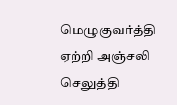மெழுகுவர்த்தி ஏற்றி அஞ்சலி செலுத்தி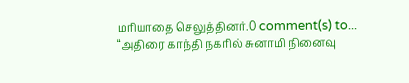மரியாதை செலுத்தினர்.0 comment(s) to... “அதிரை காந்தி நகரில் சுனாமி நினைவு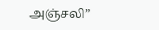அஞ்சலி”